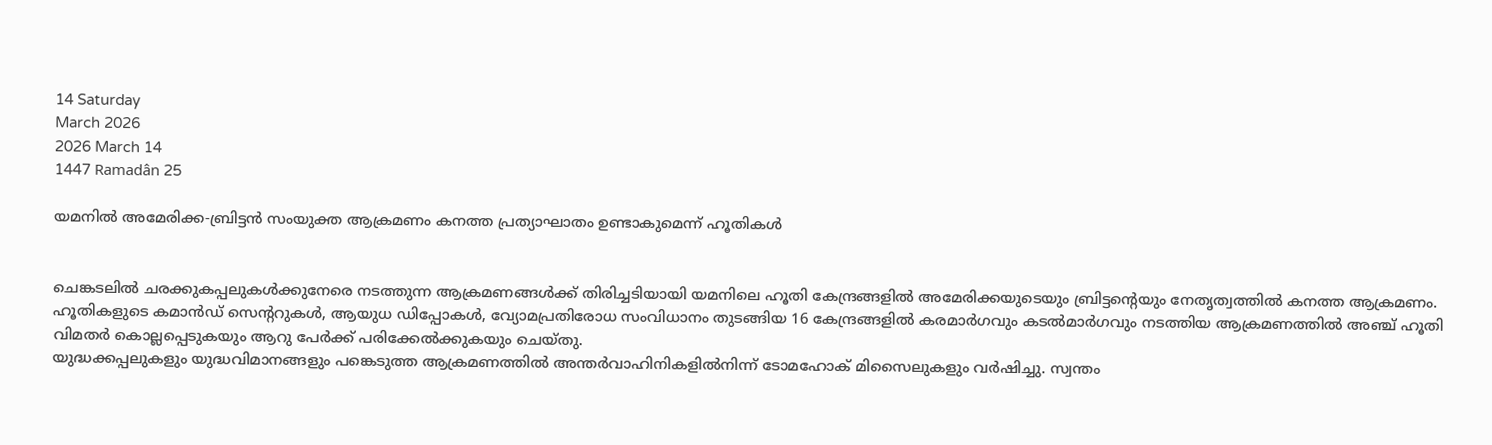14 Saturday
March 2026
2026 March 14
1447 Ramadân 25

യമനില്‍ അമേരിക്ക-ബ്രിട്ടന്‍ സംയുക്ത ആക്രമണം കനത്ത പ്രത്യാഘാതം ഉണ്ടാകുമെന്ന് ഹൂതികള്‍


ചെങ്കടലില്‍ ചരക്കുകപ്പലുകള്‍ക്കുനേരെ നടത്തുന്ന ആക്രമണങ്ങള്‍ക്ക് തിരിച്ചടിയായി യമനിലെ ഹൂതി കേന്ദ്രങ്ങളില്‍ അമേരിക്കയുടെയും ബ്രിട്ടന്റെയും നേതൃത്വത്തില്‍ കനത്ത ആക്രമണം. ഹൂതികളുടെ കമാന്‍ഡ് സെന്ററുകള്‍, ആയുധ ഡിപ്പോകള്‍, വ്യോമപ്രതിരോധ സംവിധാനം തുടങ്ങിയ 16 കേന്ദ്രങ്ങളില്‍ കരമാര്‍ഗവും കടല്‍മാര്‍ഗവും നടത്തിയ ആക്രമണത്തില്‍ അഞ്ച് ഹൂതി വിമതര്‍ കൊല്ലപ്പെടുകയും ആറു പേര്‍ക്ക് പരിക്കേല്‍ക്കുകയും ചെയ്തു.
യുദ്ധക്കപ്പലുകളും യുദ്ധവിമാനങ്ങളും പങ്കെടുത്ത ആക്രമണത്തില്‍ അന്തര്‍വാഹിനികളില്‍നിന്ന് ടോമഹോക് മിസൈലുകളും വര്‍ഷിച്ചു. സ്വന്തം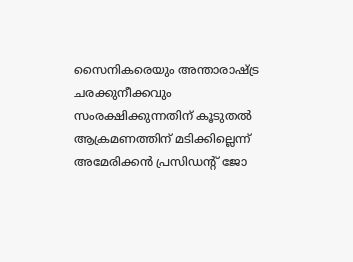സൈനികരെയും അന്താരാഷ്ട്ര ചരക്കുനീക്കവും സംരക്ഷിക്കുന്നതിന് കൂടുതല്‍ ആക്രമണത്തിന് മടിക്കില്ലെന്ന് അമേരിക്കന്‍ പ്രസിഡന്റ് ജോ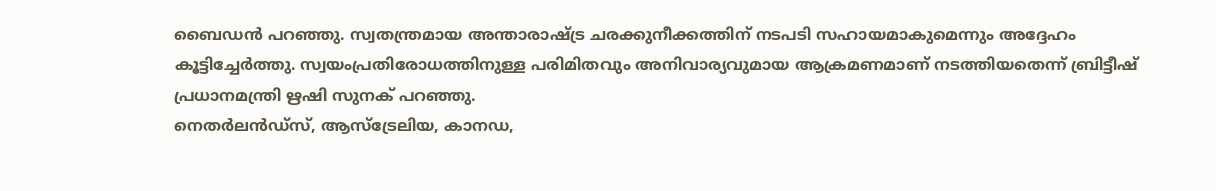ബൈഡന്‍ പറഞ്ഞു. സ്വതന്ത്രമായ അന്താരാഷ്ട്ര ചരക്കുനീക്കത്തിന് നടപടി സഹായമാകുമെന്നും അദ്ദേഹം കൂട്ടിച്ചേര്‍ത്തു. സ്വയംപ്രതിരോധത്തിനുള്ള പരിമിതവും അനിവാര്യവുമായ ആക്രമണമാണ് നടത്തിയതെന്ന് ബ്രിട്ടീഷ് പ്രധാനമന്ത്രി ഋഷി സുനക് പറഞ്ഞു.
നെതര്‍ലന്‍ഡ്‌സ്, ആസ്‌ട്രേലിയ, കാനഡ,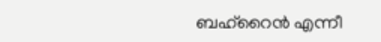ബഹ്‌റൈന്‍ എന്നീ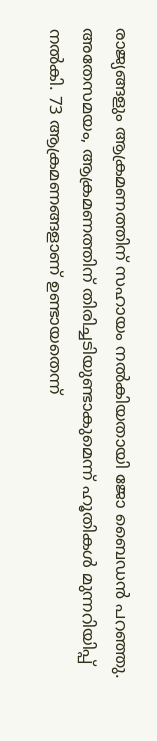രാജ്യങ്ങളും ആക്രമണത്തിന് സഹായം നല്‍കിയതായി ജോ ബൈഡന്‍ പറഞ്ഞു. അതേസമയം, ആക്രമണത്തിന് തിരിച്ചടിയുണ്ടാകുമെന്ന് ഹൂതികള്‍ മുന്നറിയിപ്പ് നല്‍കി. 73 ആക്രമണങ്ങളാണ് ഉണ്ടായതെന്ന്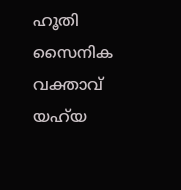ഹൂതി സൈനിക വക്താവ് യഹ്‌യ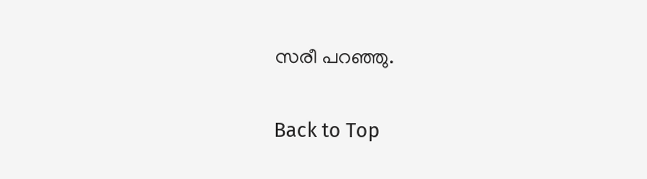സരീ പറഞ്ഞു.

Back to Top